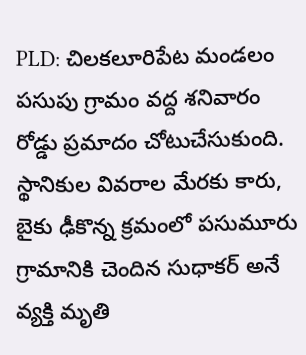PLD: చిలకలూరిపేట మండలం పసుపు గ్రామం వద్ద శనివారం రోడ్డు ప్రమాదం చోటుచేసుకుంది. స్థానికుల వివరాల మేరకు కారు, బైకు ఢీకొన్న క్రమంలో పసుమూరు గ్రామానికి చెందిన సుధాకర్ అనే వ్యక్తి మృతి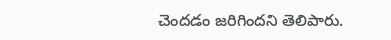చెందడం జరిగిందని తెలిపారు.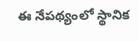ఈ నేపథ్యంలో స్థానిక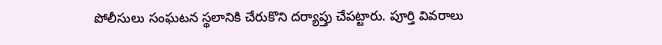పోలీసులు సంఘటన స్థలానికి చేరుకొని దర్యాప్తు చేపట్టారు. పూర్తి వివరాలు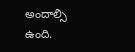అందాల్సి ఉంది.